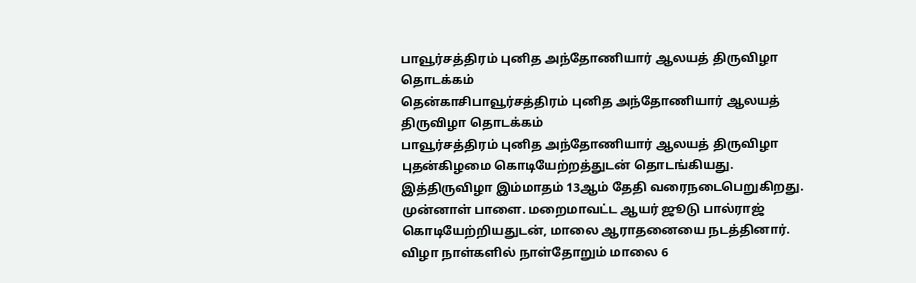பாவூர்சத்திரம் புனித அந்தோணியார் ஆலயத் திருவிழா தொடக்கம்
தென்காசிபாவூர்சத்திரம் புனித அந்தோணியார் ஆலயத் திருவிழா தொடக்கம்
பாவூர்சத்திரம் புனித அந்தோணியார் ஆலயத் திருவிழா புதன்கிழமை கொடியேற்றத்துடன் தொடங்கியது. இத்திருவிழா இம்மாதம் 13ஆம் தேதி வரைநடைபெறுகிறது. முன்னாள் பாளை. மறைமாவட்ட ஆயர் ஜூடு பால்ராஜ் கொடியேற்றியதுடன், மாலை ஆராதனையை நடத்தினார்.
விழா நாள்களில் நாள்தோறும் மாலை 6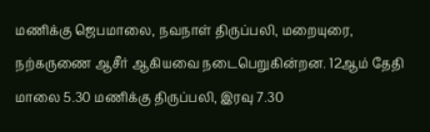மணிக்கு ஜெபமாலை, நவநாள் திருப்பலி, மறையுரை, நற்கருணை ஆசீர் ஆகியவை நடைபெறுகின்றன. 12ஆம் தேதி மாலை 5.30 மணிக்கு திருப்பலி, இரவு 7.30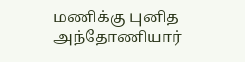மணிக்கு புனித அந்தோணியார்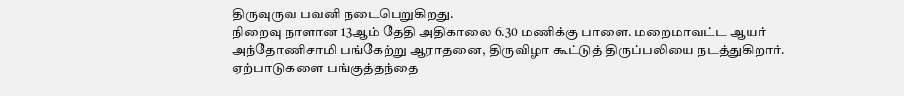திருவுருவ பவனி நடைபெறுகிறது.
நிறைவு நாளான 13ஆம் தேதி அதிகாலை 6.30 மணிக்கு பாளை. மறைமாவட்ட ஆயர் அந்தோணிசாமி பங்கேற்று ஆராதனை, திருவிழா கூட்டுத் திருப்பலியை நடத்துகிறார். ஏற்பாடுகளை பங்குத்தந்தை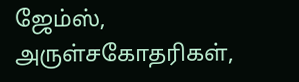ஜேம்ஸ், அருள்சகோதரிகள்,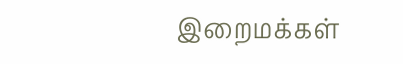இறைமக்கள்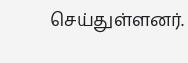செய்துள்ளனர்.